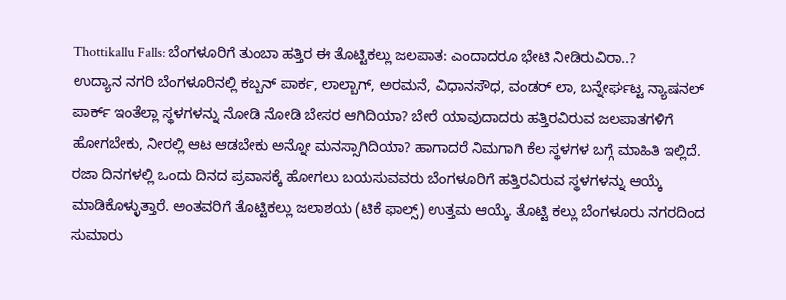Thottikallu Falls: ಬೆಂಗಳೂರಿಗೆ ತುಂಬಾ ಹತ್ತಿರ ಈ ತೊಟ್ಟಿಕಲ್ಲು ಜಲಪಾತ: ಎಂದಾದರೂ ಭೇಟಿ ನೀಡಿರುವಿರಾ..?
ಉದ್ಯಾನ ನಗರಿ ಬೆಂಗಳೂರಿನಲ್ಲಿ ಕಬ್ಬನ್ ಪಾರ್ಕ, ಲಾಲ್ಬಾಗ್, ಅರಮನೆ, ವಿಧಾನಸೌಧ, ವಂಡರ್ ಲಾ, ಬನ್ನೇರ್ಘಟ್ಟ ನ್ಯಾಷನಲ್ ಪಾರ್ಕ್ ಇಂತೆಲ್ಲಾ ಸ್ಥಳಗಳನ್ನು ನೋಡಿ ನೋಡಿ ಬೇಸರ ಆಗಿದಿಯಾ? ಬೇರೆ ಯಾವುದಾದರು ಹತ್ತಿರವಿರುವ ಜಲಪಾತಗಳಿಗೆ ಹೋಗಬೇಕು, ನೀರಲ್ಲಿ ಆಟ ಆಡಬೇಕು ಅನ್ನೋ ಮನಸ್ಸಾಗಿದಿಯಾ? ಹಾಗಾದರೆ ನಿಮಗಾಗಿ ಕೆಲ ಸ್ಥಳಗಳ ಬಗ್ಗೆ ಮಾಹಿತಿ ಇಲ್ಲಿದೆ.
ರಜಾ ದಿನಗಳಲ್ಲಿ ಒಂದು ದಿನದ ಪ್ರವಾಸಕ್ಕೆ ಹೋಗಲು ಬಯಸುವವರು ಬೆಂಗಳೂರಿಗೆ ಹತ್ತಿರವಿರುವ ಸ್ಥಳಗಳನ್ನು ಆಯ್ಕೆ ಮಾಡಿಕೊಳ್ಳುತ್ತಾರೆ. ಅಂತವರಿಗೆ ತೊಟ್ಟಿಕಲ್ಲು ಜಲಾಶಯ (ಟಿಕೆ ಫಾಲ್ಸ್) ಉತ್ತಮ ಆಯ್ಕೆ. ತೊಟ್ಟಿ ಕಲ್ಲು ಬೆಂಗಳೂರು ನಗರದಿಂದ ಸುಮಾರು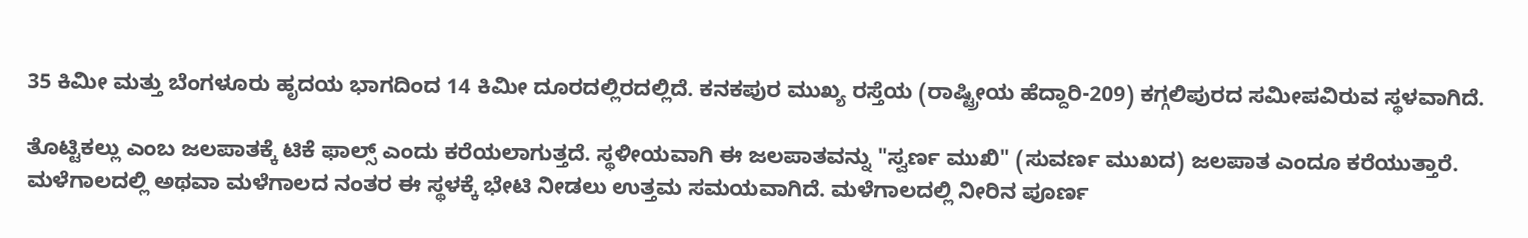35 ಕಿಮೀ ಮತ್ತು ಬೆಂಗಳೂರು ಹೃದಯ ಭಾಗದಿಂದ 14 ಕಿಮೀ ದೂರದಲ್ಲಿರದಲ್ಲಿದೆ. ಕನಕಪುರ ಮುಖ್ಯ ರಸ್ತೆಯ (ರಾಷ್ಟ್ರೀಯ ಹೆದ್ದಾರಿ-209) ಕಗ್ಗಲಿಪುರದ ಸಮೀಪವಿರುವ ಸ್ಥಳವಾಗಿದೆ.

ತೊಟ್ಟಿಕಲ್ಲು ಎಂಬ ಜಲಪಾತಕ್ಕೆ ಟಿಕೆ ಫಾಲ್ಸ್ ಎಂದು ಕರೆಯಲಾಗುತ್ತದೆ. ಸ್ಥಳೀಯವಾಗಿ ಈ ಜಲಪಾತವನ್ನು "ಸ್ವರ್ಣ ಮುಖಿ" (ಸುವರ್ಣ ಮುಖದ) ಜಲಪಾತ ಎಂದೂ ಕರೆಯುತ್ತಾರೆ. ಮಳೆಗಾಲದಲ್ಲಿ ಅಥವಾ ಮಳೆಗಾಲದ ನಂತರ ಈ ಸ್ಥಳಕ್ಕೆ ಭೇಟಿ ನೀಡಲು ಉತ್ತಮ ಸಮಯವಾಗಿದೆ. ಮಳೆಗಾಲದಲ್ಲಿ ನೀರಿನ ಪೂರ್ಣ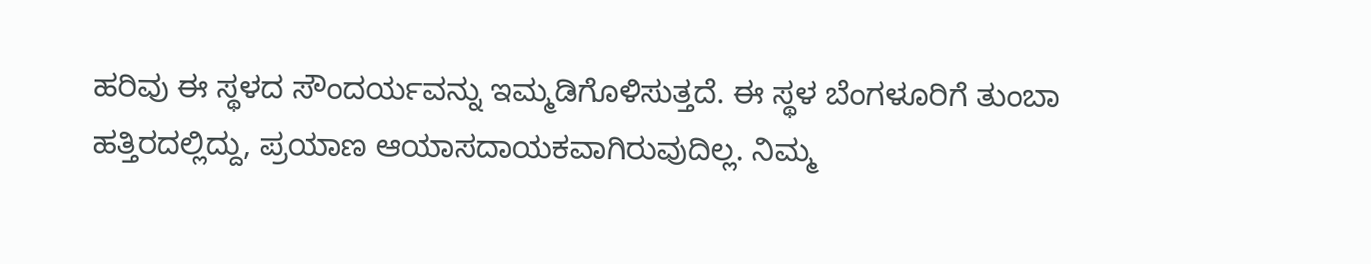ಹರಿವು ಈ ಸ್ಥಳದ ಸೌಂದರ್ಯವನ್ನು ಇಮ್ಮಡಿಗೊಳಿಸುತ್ತದೆ. ಈ ಸ್ಥಳ ಬೆಂಗಳೂರಿಗೆ ತುಂಬಾ ಹತ್ತಿರದಲ್ಲಿದ್ದು, ಪ್ರಯಾಣ ಆಯಾಸದಾಯಕವಾಗಿರುವುದಿಲ್ಲ. ನಿಮ್ಮ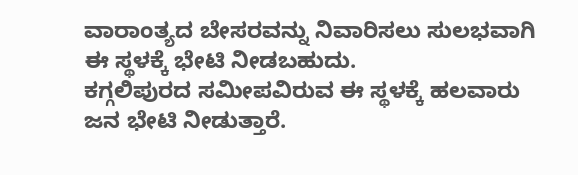ವಾರಾಂತ್ಯದ ಬೇಸರವನ್ನು ನಿವಾರಿಸಲು ಸುಲಭವಾಗಿ ಈ ಸ್ಥಳಕ್ಕೆ ಭೇಟಿ ನೀಡಬಹುದು.
ಕಗ್ಗಲಿಪುರದ ಸಮೀಪವಿರುವ ಈ ಸ್ಥಳಕ್ಕೆ ಹಲವಾರು ಜನ ಭೇಟಿ ನೀಡುತ್ತಾರೆ.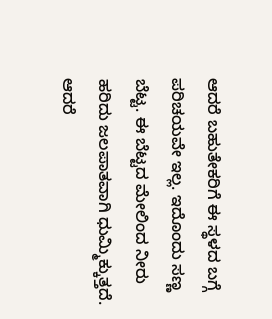ಆದರೆ ಬಹುತೇಕರಿಗೆ ಈ ಸ್ಥಳದ ಬಗ್ಗೆ ಪರಿಚಯವೇ ಇಲ್ಲ. ಇದೊಂದು ಸಣ್ಣ ಬೆಟ್ಟ. ಈ ಬೆಟ್ಟದ ಮೇಲಿಂದ ನೀರು ಹರಿದು ಜಲಪಾತವಾಗಿ ಧುಮ್ಮಿಕ್ಕುತ್ತದೆ. ಆದರೆ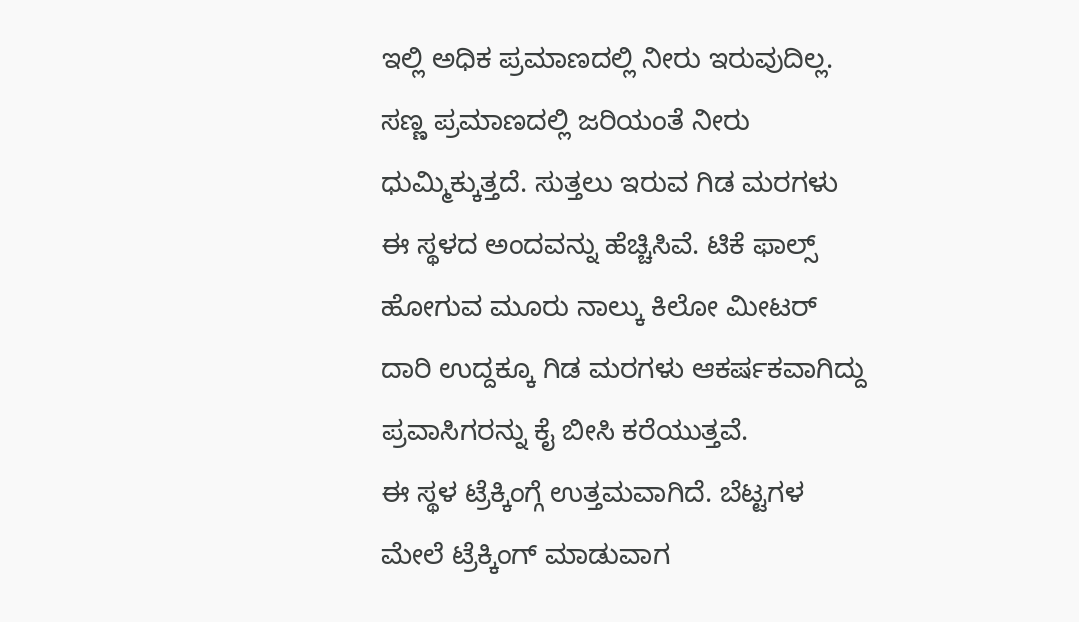ಇಲ್ಲಿ ಅಧಿಕ ಪ್ರಮಾಣದಲ್ಲಿ ನೀರು ಇರುವುದಿಲ್ಲ. ಸಣ್ಣ ಪ್ರಮಾಣದಲ್ಲಿ ಜರಿಯಂತೆ ನೀರು ಧುಮ್ಮಿಕ್ಕುತ್ತದೆ. ಸುತ್ತಲು ಇರುವ ಗಿಡ ಮರಗಳು ಈ ಸ್ಥಳದ ಅಂದವನ್ನು ಹೆಚ್ಚಿಸಿವೆ. ಟಿಕೆ ಫಾಲ್ಸ್ ಹೋಗುವ ಮೂರು ನಾಲ್ಕು ಕಿಲೋ ಮೀಟರ್ ದಾರಿ ಉದ್ದಕ್ಕೂ ಗಿಡ ಮರಗಳು ಆಕರ್ಷಕವಾಗಿದ್ದು ಪ್ರವಾಸಿಗರನ್ನು ಕೈ ಬೀಸಿ ಕರೆಯುತ್ತವೆ.
ಈ ಸ್ಥಳ ಟ್ರೆಕ್ಕಿಂಗ್ಗೆ ಉತ್ತಮವಾಗಿದೆ. ಬೆಟ್ಟಗಳ ಮೇಲೆ ಟ್ರೆಕ್ಕಿಂಗ್ ಮಾಡುವಾಗ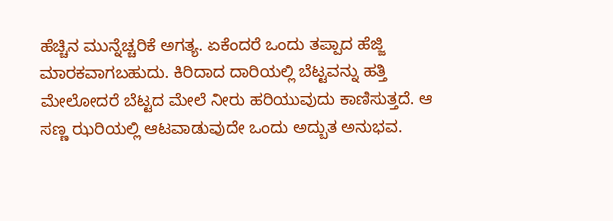ಹೆಚ್ಚಿನ ಮುನ್ನೆಚ್ಚರಿಕೆ ಅಗತ್ಯ. ಏಕೆಂದರೆ ಒಂದು ತಪ್ಪಾದ ಹೆಜ್ಜಿ ಮಾರಕವಾಗಬಹುದು. ಕಿರಿದಾದ ದಾರಿಯಲ್ಲಿ ಬೆಟ್ಟವನ್ನು ಹತ್ತಿ ಮೇಲೋದರೆ ಬೆಟ್ಟದ ಮೇಲೆ ನೀರು ಹರಿಯುವುದು ಕಾಣಿಸುತ್ತದೆ. ಆ ಸಣ್ಣ ಝರಿಯಲ್ಲಿ ಆಟವಾಡುವುದೇ ಒಂದು ಅದ್ಬುತ ಅನುಭವ.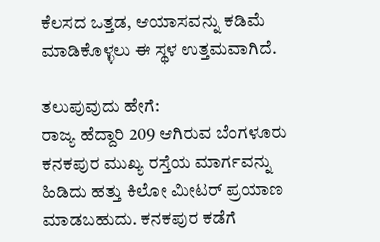ಕೆಲಸದ ಒತ್ತಡ, ಆಯಾಸವನ್ನು ಕಡಿಮೆ ಮಾಡಿಕೊಳ್ಳಲು ಈ ಸ್ಥಳ ಉತ್ತಮವಾಗಿದೆ.

ತಲುಪುವುದು ಹೇಗೆ:
ರಾಜ್ಯ ಹೆದ್ದಾರಿ 209 ಆಗಿರುವ ಬೆಂಗಳೂರು ಕನಕಪುರ ಮುಖ್ಯ ರಸ್ತೆಯ ಮಾರ್ಗವನ್ನು ಹಿಡಿದು ಹತ್ತು ಕಿಲೋ ಮೀಟರ್ ಪ್ರಯಾಣ ಮಾಡಬಹುದು. ಕನಕಪುರ ಕಡೆಗೆ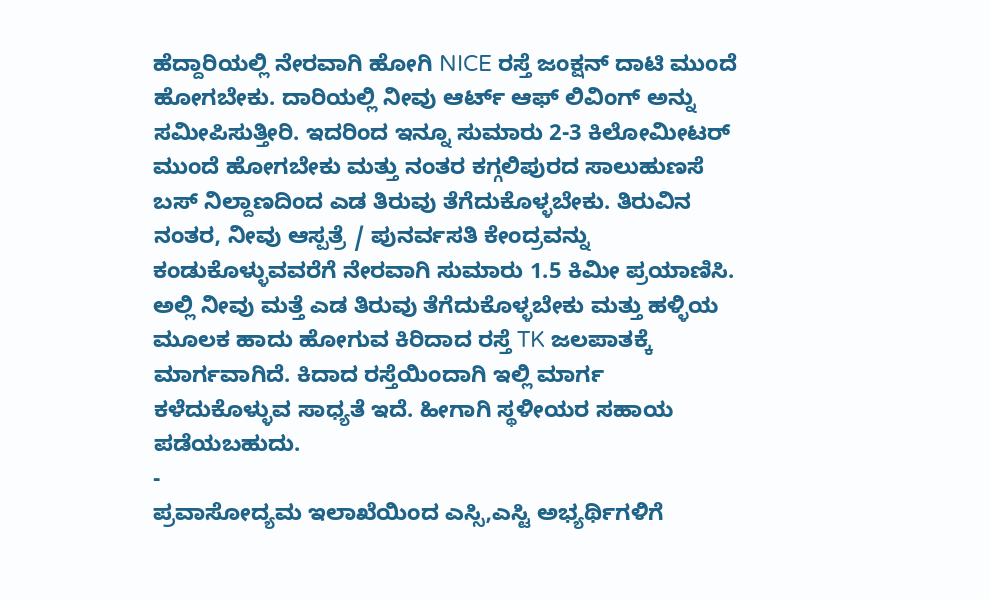ಹೆದ್ದಾರಿಯಲ್ಲಿ ನೇರವಾಗಿ ಹೋಗಿ NICE ರಸ್ತೆ ಜಂಕ್ಷನ್ ದಾಟಿ ಮುಂದೆ ಹೋಗಬೇಕು. ದಾರಿಯಲ್ಲಿ ನೀವು ಆರ್ಟ್ ಆಫ್ ಲಿವಿಂಗ್ ಅನ್ನು ಸಮೀಪಿಸುತ್ತೀರಿ. ಇದರಿಂದ ಇನ್ನೂ ಸುಮಾರು 2-3 ಕಿಲೋಮೀಟರ್ ಮುಂದೆ ಹೋಗಬೇಕು ಮತ್ತು ನಂತರ ಕಗ್ಗಲಿಪುರದ ಸಾಲುಹುಣಸೆ ಬಸ್ ನಿಲ್ದಾಣದಿಂದ ಎಡ ತಿರುವು ತೆಗೆದುಕೊಳ್ಳಬೇಕು. ತಿರುವಿನ ನಂತರ, ನೀವು ಆಸ್ಪತ್ರೆ / ಪುನರ್ವಸತಿ ಕೇಂದ್ರವನ್ನು ಕಂಡುಕೊಳ್ಳುವವರೆಗೆ ನೇರವಾಗಿ ಸುಮಾರು 1.5 ಕಿಮೀ ಪ್ರಯಾಣಿಸಿ. ಅಲ್ಲಿ ನೀವು ಮತ್ತೆ ಎಡ ತಿರುವು ತೆಗೆದುಕೊಳ್ಳಬೇಕು ಮತ್ತು ಹಳ್ಳಿಯ ಮೂಲಕ ಹಾದು ಹೋಗುವ ಕಿರಿದಾದ ರಸ್ತೆ TK ಜಲಪಾತಕ್ಕೆ ಮಾರ್ಗವಾಗಿದೆ. ಕಿದಾದ ರಸ್ತೆಯಿಂದಾಗಿ ಇಲ್ಲಿ ಮಾರ್ಗ ಕಳೆದುಕೊಳ್ಳುವ ಸಾಧ್ಯತೆ ಇದೆ. ಹೀಗಾಗಿ ಸ್ಥಳೀಯರ ಸಹಾಯ ಪಡೆಯಬಹುದು.
-
ಪ್ರವಾಸೋದ್ಯಮ ಇಲಾಖೆಯಿಂದ ಎಸ್ಸಿ,ಎಸ್ಟಿ ಅಭ್ಯರ್ಥಿಗಳಿಗೆ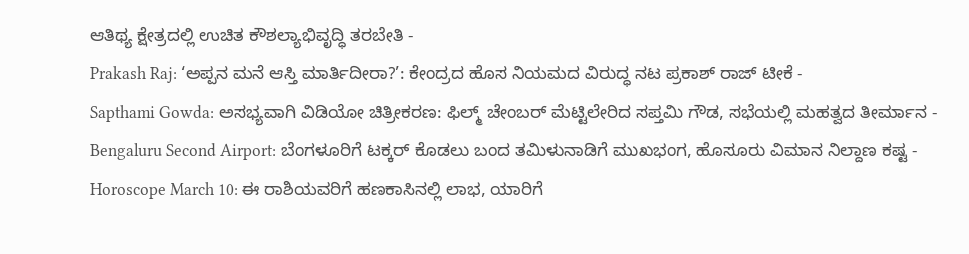ಆತಿಥ್ಯ ಕ್ಷೇತ್ರದಲ್ಲಿ ಉಚಿತ ಕೌಶಲ್ಯಾಭಿವೃದ್ಧಿ ತರಬೇತಿ -
Prakash Raj: ‘ಅಪ್ಪನ ಮನೆ ಆಸ್ತಿ ಮಾರ್ತಿದೀರಾ?’: ಕೇಂದ್ರದ ಹೊಸ ನಿಯಮದ ವಿರುದ್ಧ ನಟ ಪ್ರಕಾಶ್ ರಾಜ್ ಟೀಕೆ -
Sapthami Gowda: ಅಸಭ್ಯವಾಗಿ ವಿಡಿಯೋ ಚಿತ್ರೀಕರಣ: ಫಿಲ್ಮ್ ಚೇಂಬರ್ ಮೆಟ್ಟಿಲೇರಿದ ಸಪ್ತಮಿ ಗೌಡ, ಸಭೆಯಲ್ಲಿ ಮಹತ್ವದ ತೀರ್ಮಾನ -
Bengaluru Second Airport: ಬೆಂಗಳೂರಿಗೆ ಟಕ್ಕರ್ ಕೊಡಲು ಬಂದ ತಮಿಳುನಾಡಿಗೆ ಮುಖಭಂಗ, ಹೊಸೂರು ವಿಮಾನ ನಿಲ್ದಾಣ ಕಷ್ಟ -
Horoscope March 10: ಈ ರಾಶಿಯವರಿಗೆ ಹಣಕಾಸಿನಲ್ಲಿ ಲಾಭ, ಯಾರಿಗೆ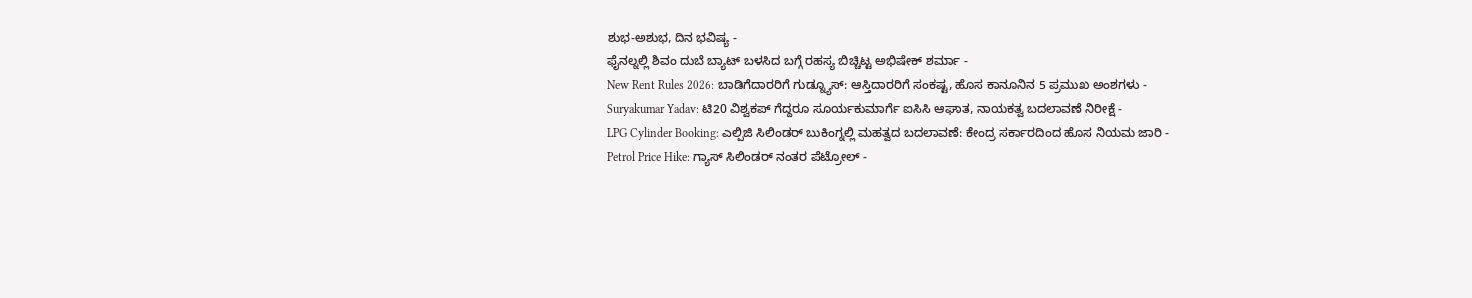ಶುಭ-ಅಶುಭ, ದಿನ ಭವಿಷ್ಯ -
ಫೈನಲ್ನಲ್ಲಿ ಶಿವಂ ದುಬೆ ಬ್ಯಾಟ್ ಬಳಸಿದ ಬಗ್ಗೆ ರಹಸ್ಯ ಬಿಚ್ಚಿಟ್ಟ ಅಭಿಷೇಕ್ ಶರ್ಮಾ -
New Rent Rules 2026: ಬಾಡಿಗೆದಾರರಿಗೆ ಗುಡ್ನ್ಯೂಸ್: ಆಸ್ತಿದಾರರಿಗೆ ಸಂಕಷ್ಟ, ಹೊಸ ಕಾನೂನಿನ 5 ಪ್ರಮುಖ ಅಂಶಗಳು -
Suryakumar Yadav: ಟಿ20 ವಿಶ್ವಕಪ್ ಗೆದ್ದರೂ ಸೂರ್ಯಕುಮಾರ್ಗೆ ಐಸಿಸಿ ಆಘಾತ, ನಾಯಕತ್ವ ಬದಲಾವಣೆ ನಿರೀಕ್ಷೆ -
LPG Cylinder Booking: ಎಲ್ಪಿಜಿ ಸಿಲಿಂಡರ್ ಬುಕಿಂಗ್ನಲ್ಲಿ ಮಹತ್ವದ ಬದಲಾವಣೆ: ಕೇಂದ್ರ ಸರ್ಕಾರದಿಂದ ಹೊಸ ನಿಯಮ ಜಾರಿ -
Petrol Price Hike: ಗ್ಯಾಸ್ ಸಿಲಿಂಡರ್ ನಂತರ ಪೆಟ್ರೋಲ್ -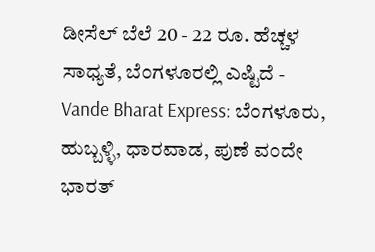ಡೀಸೆಲ್ ಬೆಲೆ 20 - 22 ರೂ. ಹೆಚ್ಚಳ ಸಾಧ್ಯತೆ, ಬೆಂಗಳೂರಲ್ಲಿ ಎಷ್ಟಿದೆ -
Vande Bharat Express: ಬೆಂಗಳೂರು, ಹುಬ್ಬಳ್ಳಿ, ಧಾರವಾಡ, ಪುಣೆ ವಂದೇ ಭಾರತ್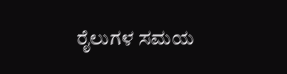ರೈಲುಗಳ ಸಮಯ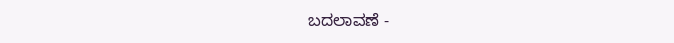ಬದಲಾವಣೆ -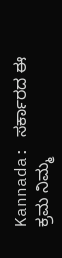Kannada: ಸರ್ಕಾರದ ಈ ಕ್ರಮ ನಿಮ್ಮ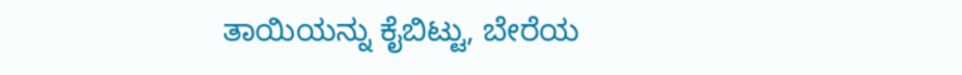ತಾಯಿಯನ್ನು ಕೈಬಿಟ್ಟು, ಬೇರೆಯ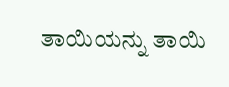ತಾಯಿಯನ್ನು ತಾಯಿ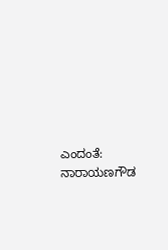ಎಂದಂತೆ: ನಾರಾಯಣಗೌಡ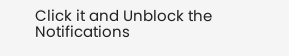Click it and Unblock the Notifications